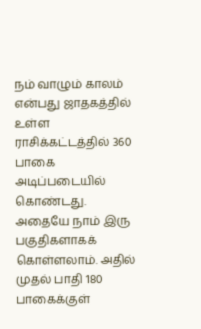நம் வாழும் காலம் என்பது ஜாதகத்தில் உள்ள ராசிக்கட்டத்தில் 360 பாகை அடிப்படையில் கொண்டது. அதையே நாம் இரு பகுதிகளாகக் கொள்ளலாம். அதில் முதல் பாதி 180 பாகைக்குள்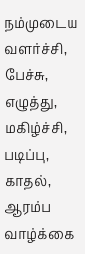நம்முடைய வளர்ச்சி, பேச்சு, எழுத்து, மகிழ்ச்சி, படிப்பு, காதல், ஆரம்ப வாழ்க்கை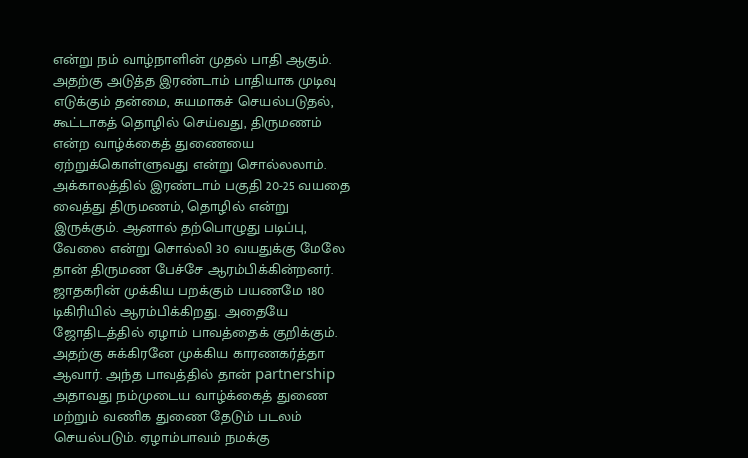என்று நம் வாழ்நாளின் முதல் பாதி ஆகும். அதற்கு அடுத்த இரண்டாம் பாதியாக முடிவு எடுக்கும் தன்மை, சுயமாகச் செயல்படுதல், கூட்டாகத் தொழில் செய்வது, திருமணம் என்ற வாழ்க்கைத் துணையை ஏற்றுக்கொள்ளுவது என்று சொல்லலாம். அக்காலத்தில் இரண்டாம் பகுதி 20-25 வயதை வைத்து திருமணம், தொழில் என்று இருக்கும். ஆனால் தற்பொழுது படிப்பு, வேலை என்று சொல்லி 30 வயதுக்கு மேலே தான் திருமண பேச்சே ஆரம்பிக்கின்றனர்.
ஜாதகரின் முக்கிய பறக்கும் பயணமே 180 டிகிரியில் ஆரம்பிக்கிறது. அதையே ஜோதிடத்தில் ஏழாம் பாவத்தைக் குறிக்கும். அதற்கு சுக்கிரனே முக்கிய காரணகர்த்தா ஆவார். அந்த பாவத்தில் தான் partnership அதாவது நம்முடைய வாழ்க்கைத் துணை மற்றும் வணிக துணை தேடும் படலம் செயல்படும். ஏழாம்பாவம் நமக்கு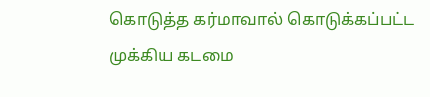கொடுத்த கர்மாவால் கொடுக்கப்பட்ட முக்கிய கடமை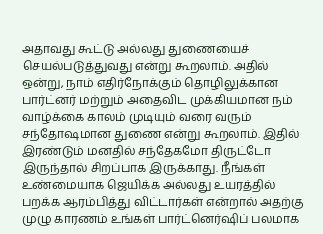அதாவது கூட்டு அல்லது துணையைச் செயல்படுத்துவது என்று கூறலாம். அதில் ஒன்று, நாம் எதிர்நோக்கும் தொழிலுக்கான பார்ட்னர் மற்றும் அதைவிட முக்கியமான நம் வாழ்க்கை காலம் முடியும் வரை வரும் சந்தோஷமான துணை என்று கூறலாம். இதில் இரண்டும் மனதில் சந்தேகமோ திருட்டோ இருந்தால் சிறப்பாக இருக்காது. நீங்கள் உண்மையாக ஜெயிக்க அல்லது உயரத்தில் பறக்க ஆரம்பித்து விட்டார்கள் என்றால் அதற்கு முழு காரணம் உங்கள் பார்ட்னெர்ஷிப் பலமாக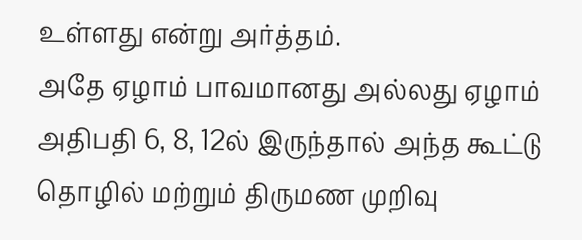உள்ளது என்று அர்த்தம்.
அதே ஏழாம் பாவமானது அல்லது ஏழாம் அதிபதி 6, 8, 12ல் இருந்தால் அந்த கூட்டு தொழில் மற்றும் திருமண முறிவு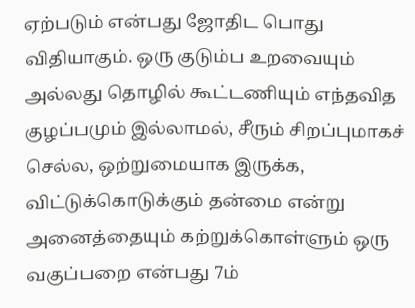ஏற்படும் என்பது ஜோதிட பொது விதியாகும். ஒரு குடும்ப உறவையும் அல்லது தொழில் கூட்டணியும் எந்தவித குழப்பமும் இல்லாமல், சீரும் சிறப்புமாகச் செல்ல, ஒற்றுமையாக இருக்க, விட்டுக்கொடுக்கும் தன்மை என்று அனைத்தையும் கற்றுக்கொள்ளும் ஒரு வகுப்பறை என்பது 7ம்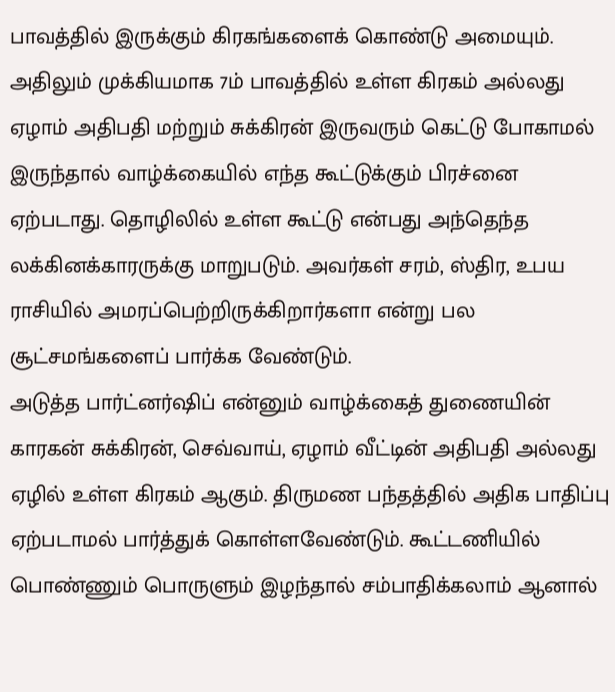பாவத்தில் இருக்கும் கிரகங்களைக் கொண்டு அமையும். அதிலும் முக்கியமாக 7ம் பாவத்தில் உள்ள கிரகம் அல்லது ஏழாம் அதிபதி மற்றும் சுக்கிரன் இருவரும் கெட்டு போகாமல் இருந்தால் வாழ்க்கையில் எந்த கூட்டுக்கும் பிரச்னை ஏற்படாது. தொழிலில் உள்ள கூட்டு என்பது அந்தெந்த லக்கினக்காரருக்கு மாறுபடும். அவர்கள் சரம், ஸ்திர, உபய ராசியில் அமரப்பெற்றிருக்கிறார்களா என்று பல சூட்சமங்களைப் பார்க்க வேண்டும்.
அடுத்த பார்ட்னர்ஷிப் என்னும் வாழ்க்கைத் துணையின் காரகன் சுக்கிரன், செவ்வாய், ஏழாம் வீட்டின் அதிபதி அல்லது ஏழில் உள்ள கிரகம் ஆகும். திருமண பந்தத்தில் அதிக பாதிப்பு ஏற்படாமல் பார்த்துக் கொள்ளவேண்டும். கூட்டணியில் பொண்ணும் பொருளும் இழந்தால் சம்பாதிக்கலாம் ஆனால்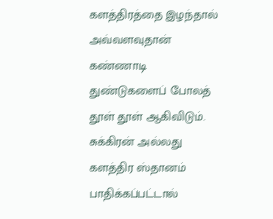களத்திரத்தை இழந்தால் அவ்வளவுதான் கண்ணாடி துண்டுகளைப் போலத் தூள் தூள் ஆகிவிடும். சுக்கிரன் அல்லது களத்திர ஸ்தானம் பாதிக்கப்பட்டால்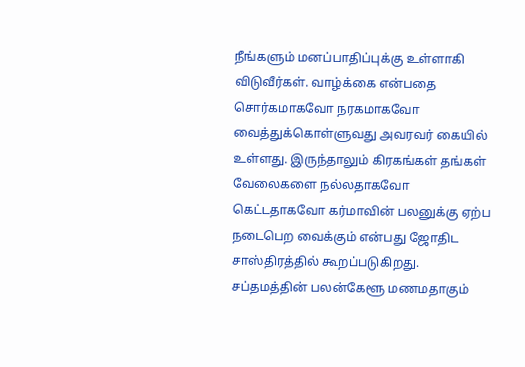நீங்களும் மனப்பாதிப்புக்கு உள்ளாகி விடுவீர்கள். வாழ்க்கை என்பதை சொர்கமாகவோ நரகமாகவோ வைத்துக்கொள்ளுவது அவரவர் கையில் உள்ளது. இருந்தாலும் கிரகங்கள் தங்கள் வேலைகளை நல்லதாகவோ கெட்டதாகவோ கர்மாவின் பலனுக்கு ஏற்ப நடைபெற வைக்கும் என்பது ஜோதிட சாஸ்திரத்தில் கூறப்படுகிறது.
சப்தமத்தின் பலன்கேளூ மணமதாகும்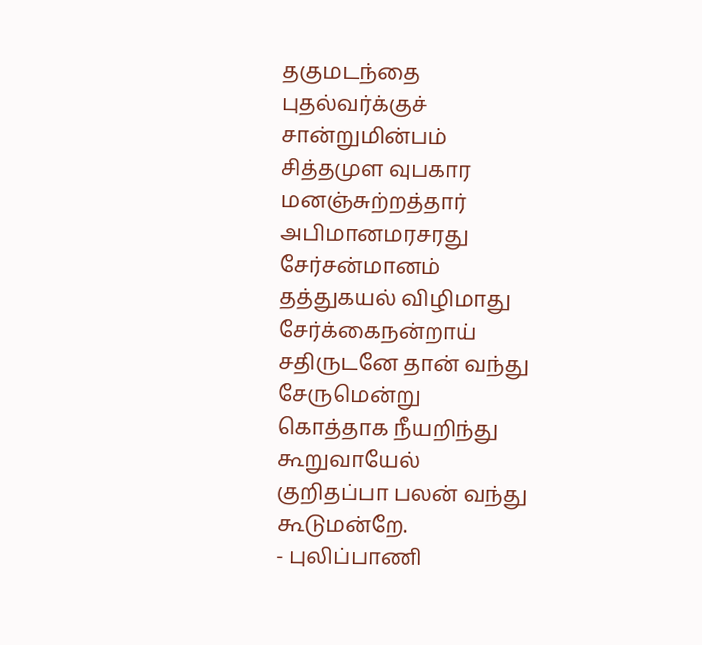தகுமடந்தை புதல்வர்க்குச் சான்றுமின்பம்
சித்தமுள வுபகார மனஞ்சுற்றத்தார்
அபிமானமரசரது சேர்சன்மானம்
தத்துகயல் விழிமாது சேர்க்கைநன்றாய்
சதிருடனே தான் வந்து சேருமென்று
கொத்தாக நீயறிந்து கூறுவாயேல்
குறிதப்பா பலன் வந்து கூடுமன்றே.
- புலிப்பாணி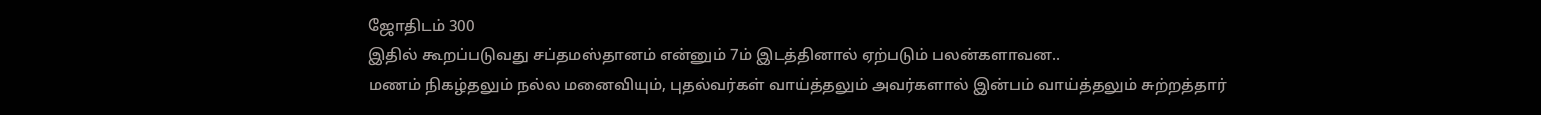ஜோதிடம் 300
இதில் கூறப்படுவது சப்தமஸ்தானம் என்னும் 7ம் இடத்தினால் ஏற்படும் பலன்களாவன..
மணம் நிகழ்தலும் நல்ல மனைவியும், புதல்வர்கள் வாய்த்தலும் அவர்களால் இன்பம் வாய்த்தலும் சுற்றத்தார்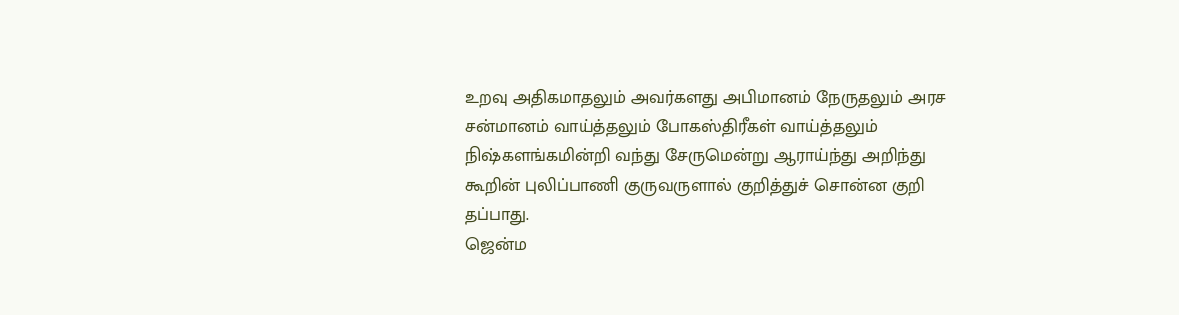உறவு அதிகமாதலும் அவர்களது அபிமானம் நேருதலும் அரச சன்மானம் வாய்த்தலும் போகஸ்திரீகள் வாய்த்தலும் நிஷ்களங்கமின்றி வந்து சேருமென்று ஆராய்ந்து அறிந்து கூறின் புலிப்பாணி குருவருளால் குறித்துச் சொன்ன குறி தப்பாது.
ஜென்ம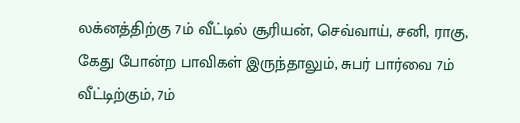லக்னத்திற்கு 7ம் வீட்டில் சூரியன், செவ்வாய், சனி, ராகு, கேது போன்ற பாவிகள் இருந்தாலும், சுபர் பார்வை 7ம் வீட்டிற்கும், 7ம்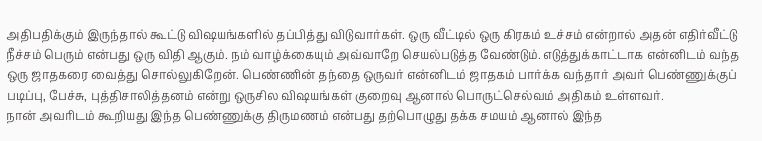அதிபதிக்கும் இருந்தால் கூட்டு விஷயங்களில் தப்பித்து விடுவார்கள். ஒரு வீட்டில் ஒரு கிரகம் உச்சம் என்றால் அதன் எதிர்வீட்டு நீச்சம் பெரும் என்பது ஒரு விதி ஆகும். நம் வாழ்க்கையும் அவ்வாறே செயல்படுத்த வேண்டும். எடுத்துக்காட்டாக என்னிடம் வந்த ஒரு ஜாதகரை வைத்து சொல்லுகிறேன். பெண்ணின் தந்தை ஒருவர் என்னிடம் ஜாதகம் பார்க்க வந்தார் அவர் பெண்ணுக்குப் படிப்பு, பேச்சு, புத்திசாலித்தனம் என்று ஒருசில விஷயங்கள் குறைவு ஆனால் பொருட்செல்வம் அதிகம் உள்ளவர்.
நான் அவரிடம் கூறியது இந்த பெண்ணுக்கு திருமணம் என்பது தற்பொழுது தக்க சமயம் ஆனால் இந்த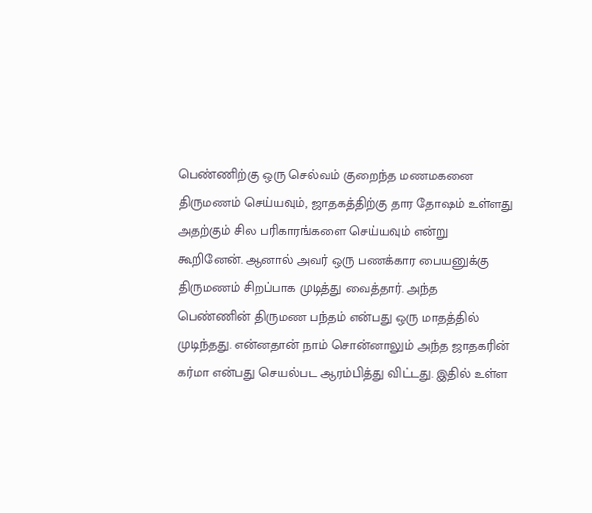பெண்ணிற்கு ஒரு செல்வம் குறைந்த மணமகனை திருமணம் செய்யவும், ஜாதகத்திற்கு தார தோஷம் உள்ளது அதற்கும் சில பரிகாரங்களை செய்யவும் என்று கூறினேன். ஆனால் அவர் ஒரு பணக்கார பையனுக்கு திருமணம் சிறப்பாக முடித்து வைத்தார். அந்த பெண்ணின் திருமண பந்தம் என்பது ஒரு மாதத்தில் முடிந்தது. என்னதான் நாம் சொன்னாலும் அந்த ஜாதகரின் கர்மா என்பது செயல்பட ஆரம்பித்து விட்டது. இதில் உள்ள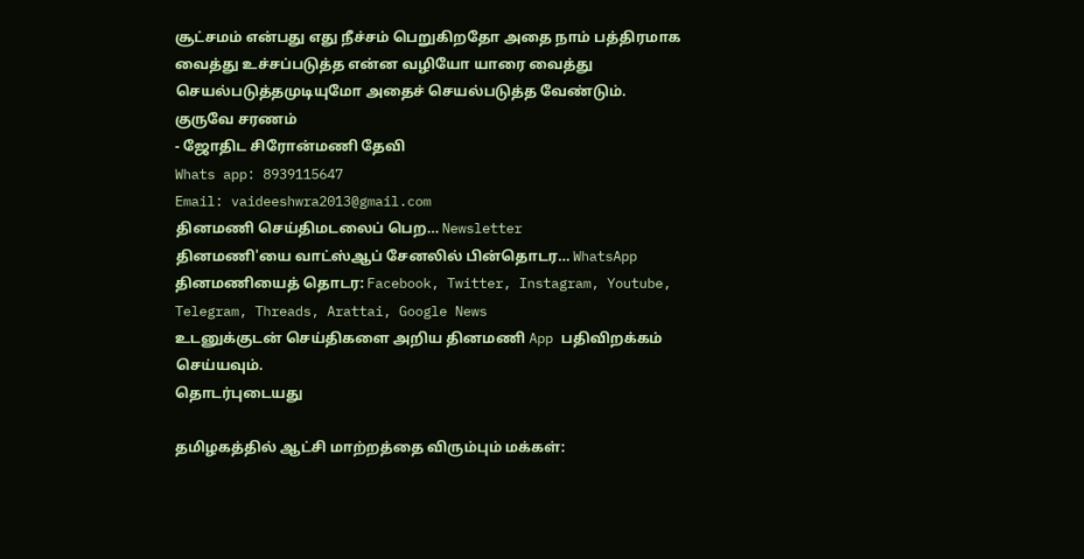சூட்சமம் என்பது எது நீச்சம் பெறுகிறதோ அதை நாம் பத்திரமாக வைத்து உச்சப்படுத்த என்ன வழியோ யாரை வைத்து செயல்படுத்தமுடியுமோ அதைச் செயல்படுத்த வேண்டும்.
குருவே சரணம்
- ஜோதிட சிரோன்மணி தேவி
Whats app: 8939115647
Email: vaideeshwra2013@gmail.com
தினமணி செய்திமடலைப் பெற... Newsletter
தினமணி'யை வாட்ஸ்ஆப் சேனலில் பின்தொடர... WhatsApp
தினமணியைத் தொடர: Facebook, Twitter, Instagram, Youtube, Telegram, Threads, Arattai, Google News
உடனுக்குடன் செய்திகளை அறிய தினமணி App பதிவிறக்கம் செய்யவும்.
தொடர்புடையது

தமிழகத்தில் ஆட்சி மாற்றத்தை விரும்பும் மக்கள்: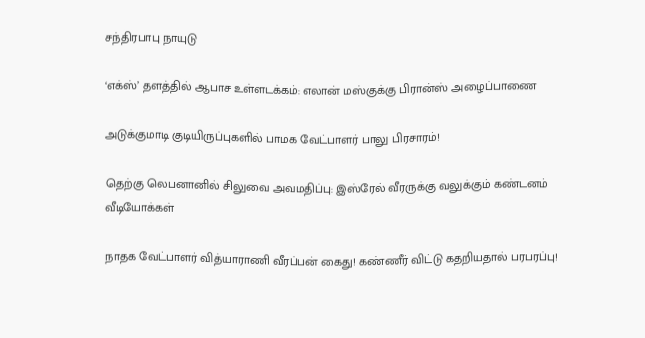சந்திரபாபு நாயுடு

‘எக்ஸ்’ தளத்தில் ஆபாச உள்ளடக்கம்: எலான் மஸ்குக்கு பிரான்ஸ் அழைப்பாணை

அடுக்குமாடி குடியிருப்புகளில் பாமக வேட்பாளர் பாலு பிரசாரம்!

தெற்கு லெபனானில் சிலுவை அவமதிப்பு: இஸ்ரேல் வீரருக்கு வலுக்கும் கண்டனம்
வீடியோக்கள்

நாதக வேட்பாளர் வித்யாராணி வீரப்பன் கைது! கண்ணீர் விட்டு கதறியதால் பரபரப்பு!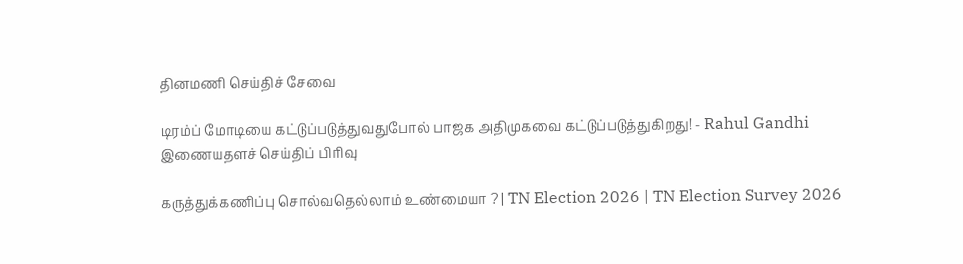தினமணி செய்திச் சேவை

டிரம்ப் மோடியை கட்டுப்படுத்துவதுபோல் பாஜக அதிமுகவை கட்டுப்படுத்துகிறது! - Rahul Gandhi
இணையதளச் செய்திப் பிரிவு

கருத்துக்கணிப்பு சொல்வதெல்லாம் உண்மையா ? | TN Election 2026 | TN Election Survey 2026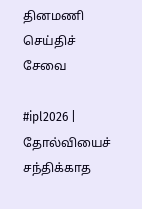தினமணி செய்திச் சேவை

#ipl2026 | தோல்வியைச் சந்திக்காத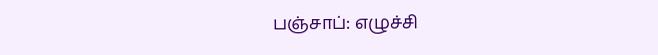பஞ்சாப்: எழுச்சி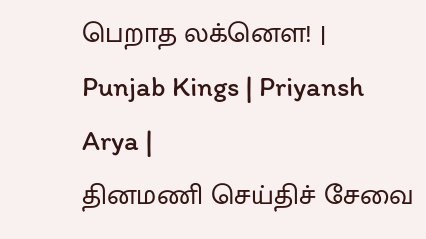பெறாத லக்னௌ! | Punjab Kings | Priyansh Arya |
தினமணி செய்திச் சேவை